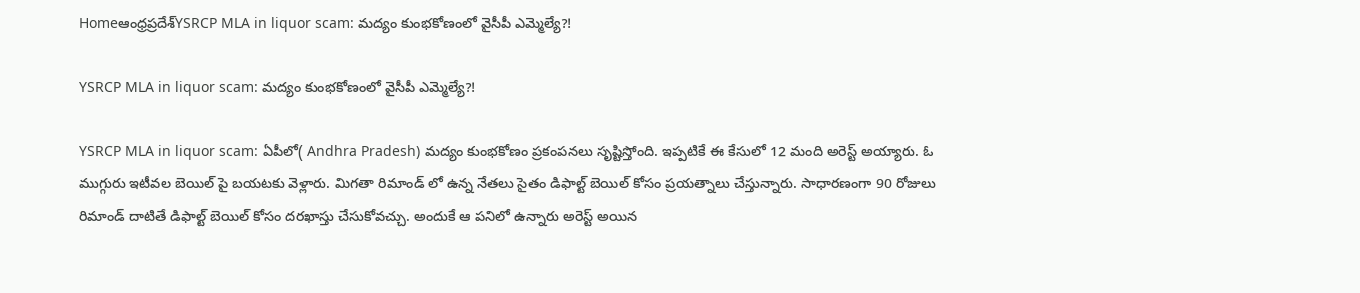Homeఆంధ్రప్రదేశ్‌YSRCP MLA in liquor scam: మద్యం కుంభకోణంలో వైసీపీ ఎమ్మెల్యే?!

YSRCP MLA in liquor scam: మద్యం కుంభకోణంలో వైసీపీ ఎమ్మెల్యే?!

YSRCP MLA in liquor scam: ఏపీలో( Andhra Pradesh) మద్యం కుంభకోణం ప్రకంపనలు సృష్టిస్తోంది. ఇప్పటికే ఈ కేసులో 12 మంది అరెస్ట్ అయ్యారు. ఓ ముగ్గురు ఇటీవల బెయిల్ పై బయటకు వెళ్లారు. మిగతా రిమాండ్ లో ఉన్న నేతలు సైతం డిఫాల్ట్ బెయిల్ కోసం ప్రయత్నాలు చేస్తున్నారు. సాధారణంగా 90 రోజులు రిమాండ్ దాటితే డిఫాల్ట్ బెయిల్ కోసం దరఖాస్తు చేసుకోవచ్చు. అందుకే ఆ పనిలో ఉన్నారు అరెస్ట్ అయిన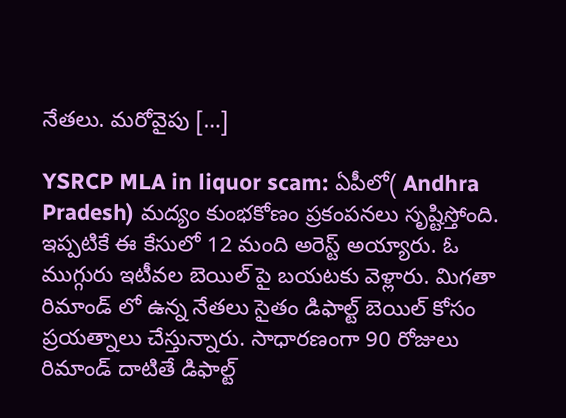నేతలు. మరోవైపు […]

YSRCP MLA in liquor scam: ఏపీలో( Andhra Pradesh) మద్యం కుంభకోణం ప్రకంపనలు సృష్టిస్తోంది. ఇప్పటికే ఈ కేసులో 12 మంది అరెస్ట్ అయ్యారు. ఓ ముగ్గురు ఇటీవల బెయిల్ పై బయటకు వెళ్లారు. మిగతా రిమాండ్ లో ఉన్న నేతలు సైతం డిఫాల్ట్ బెయిల్ కోసం ప్రయత్నాలు చేస్తున్నారు. సాధారణంగా 90 రోజులు రిమాండ్ దాటితే డిఫాల్ట్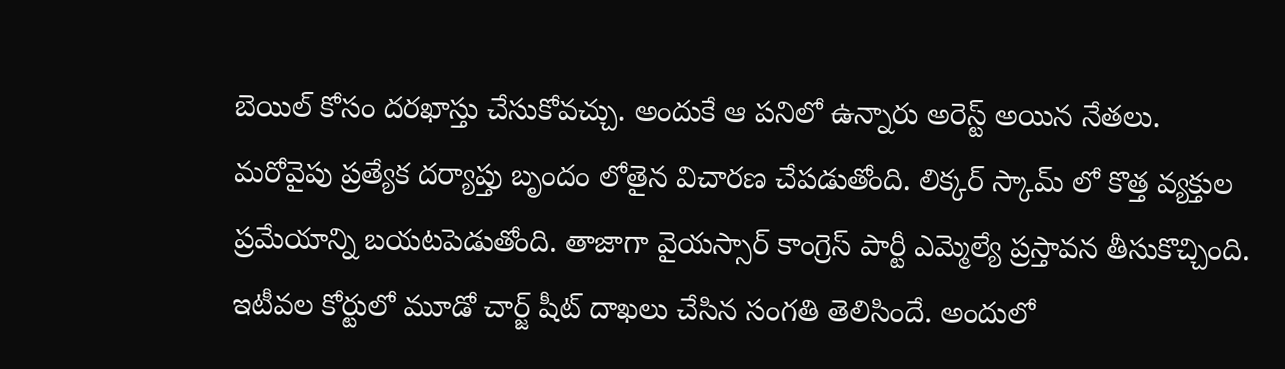బెయిల్ కోసం దరఖాస్తు చేసుకోవచ్చు. అందుకే ఆ పనిలో ఉన్నారు అరెస్ట్ అయిన నేతలు. మరోవైపు ప్రత్యేక దర్యాప్తు బృందం లోతైన విచారణ చేపడుతోంది. లిక్కర్ స్కామ్ లో కొత్త వ్యక్తుల ప్రమేయాన్ని బయటపెడుతోంది. తాజాగా వైయస్సార్ కాంగ్రెస్ పార్టీ ఎమ్మెల్యే ప్రస్తావన తీసుకొచ్చింది. ఇటీవల కోర్టులో మూడో చార్జ్ షీట్ దాఖలు చేసిన సంగతి తెలిసిందే. అందులో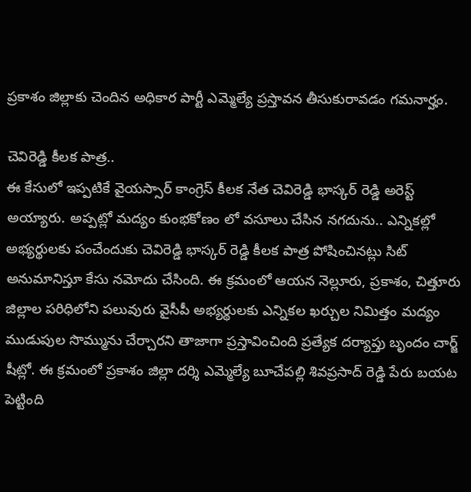ప్రకాశం జిల్లాకు చెందిన అధికార పార్టీ ఎమ్మెల్యే ప్రస్తావన తీసుకురావడం గమనార్హం.

చెవిరెడ్డి కీలక పాత్ర..
ఈ కేసులో ఇప్పటికే వైయస్సార్ కాంగ్రెస్ కీలక నేత చెవిరెడ్డి భాస్కర్ రెడ్డి అరెస్ట్ అయ్యారు. అప్పట్లో మద్యం కుంభకోణం లో వసూలు చేసిన నగదును.. ఎన్నికల్లో అభ్యర్థులకు పంచేందుకు చెవిరెడ్డి భాస్కర్ రెడ్డి కీలక పాత్ర పోషించినట్లు సిట్ అనుమానిస్తూ కేసు నమోదు చేసింది. ఈ క్రమంలో ఆయన నెల్లూరు, ప్రకాశం, చిత్తూరు జిల్లాల పరిధిలోని పలువురు వైసీపీ అభ్యర్థులకు ఎన్నికల ఖర్చుల నిమిత్తం మద్యం ముడుపుల సొమ్మును చేర్చారని తాజాగా ప్రస్తావించింది ప్రత్యేక దర్యాప్తు బృందం చార్జ్ షీట్లో. ఈ క్రమంలో ప్రకాశం జిల్లా దర్శి ఎమ్మెల్యే బూచేపల్లి శివప్రసాద్ రెడ్డి పేరు బయట పెట్టింది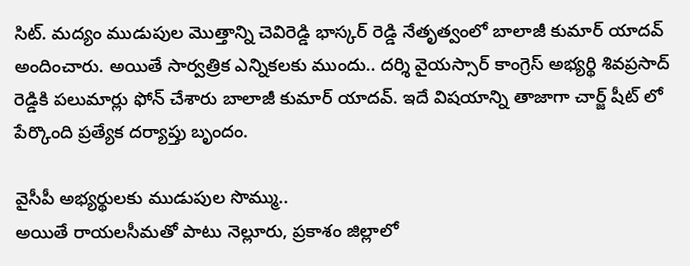సిట్. మద్యం ముడుపుల మొత్తాన్ని చెవిరెడ్డి భాస్కర్ రెడ్డి నేతృత్వంలో బాలాజీ కుమార్ యాదవ్ అందించారు. అయితే సార్వత్రిక ఎన్నికలకు ముందు.. దర్శి వైయస్సార్ కాంగ్రెస్ అభ్యర్థి శివప్రసాద్ రెడ్డికి పలుమార్లు ఫోన్ చేశారు బాలాజీ కుమార్ యాదవ్. ఇదే విషయాన్ని తాజాగా చార్జ్ షీట్ లో పేర్కొంది ప్రత్యేక దర్యాప్తు బృందం.

వైసీపీ అభ్యర్థులకు ముడుపుల సొమ్ము..
అయితే రాయలసీమతో పాటు నెల్లూరు, ప్రకాశం జిల్లాలో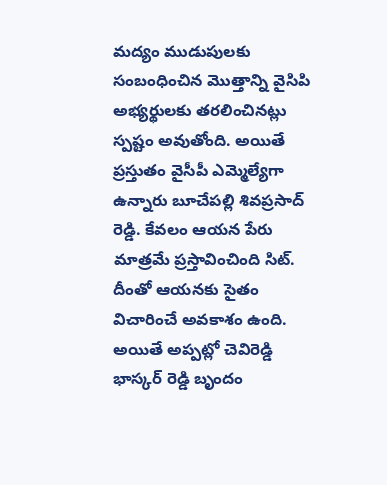మద్యం ముడుపులకు సంబంధించిన మొత్తాన్ని వైసిపి అభ్యర్థులకు తరలించినట్లు స్పష్టం అవుతోంది. అయితే ప్రస్తుతం వైసీపీ ఎమ్మెల్యేగా ఉన్నారు బూచేపల్లి శివప్రసాద్ రెడ్డి. కేవలం ఆయన పేరు మాత్రమే ప్రస్తావించింది సిట్. దీంతో ఆయనకు సైతం విచారించే అవకాశం ఉంది. అయితే అప్పట్లో చెవిరెడ్డి భాస్కర్ రెడ్డి బృందం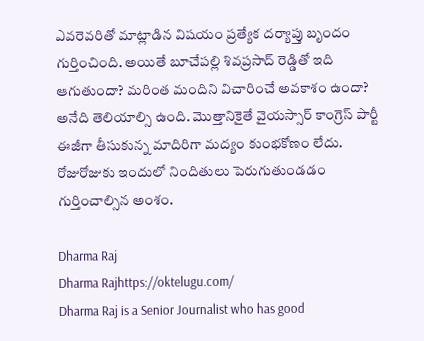ఎవరెవరితో మాట్లాడిన విషయం ప్రత్యేక దర్యాప్తు బృందం గుర్తించింది. అయితే బూచేపల్లి శివప్రసాద్ రెడ్డితో ఇది ఆగుతుందా? మరింత మందిని విచారించే అవకాశం ఉందా? అనేది తెలియాల్సి ఉంది. మొత్తానికైతే వైయస్సార్ కాంగ్రెస్ పార్టీ ఈజీగా తీసుకున్న మాదిరిగా మద్యం కుంభకోణం లేదు. రోజురోజుకు ఇందులో నిందితులు పెరుగుతుండడం గుర్తించాల్సిన అంశం.

Dharma Raj
Dharma Rajhttps://oktelugu.com/
Dharma Raj is a Senior Journalist who has good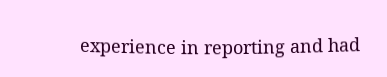experience in reporting and had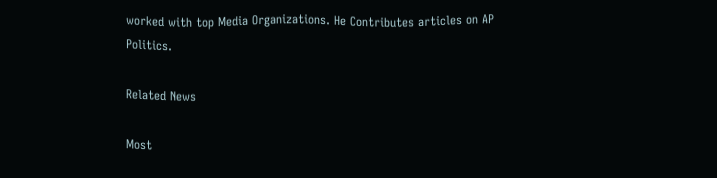worked with top Media Organizations. He Contributes articles on AP Politics.

Related News

Most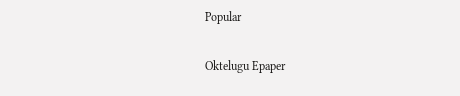Popular

Oktelugu Epaper